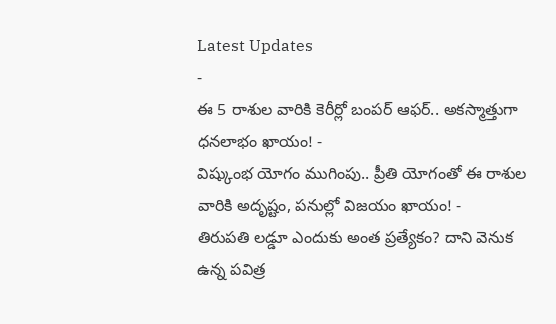Latest Updates
-
ఈ 5 రాశుల వారికి కెరీర్లో బంపర్ ఆఫర్.. అకస్మాత్తుగా ధనలాభం ఖాయం! -
విష్కుంభ యోగం ముగింపు.. ప్రీతి యోగంతో ఈ రాశుల వారికి అదృష్టం, పనుల్లో విజయం ఖాయం! -
తిరుపతి లడ్డూ ఎందుకు అంత ప్రత్యేకం? దాని వెనుక ఉన్న పవిత్ర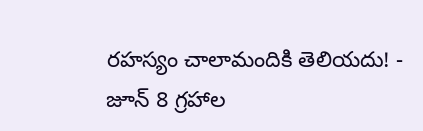రహస్యం చాలామందికి తెలియదు! -
జూన్ 8 గ్రహాల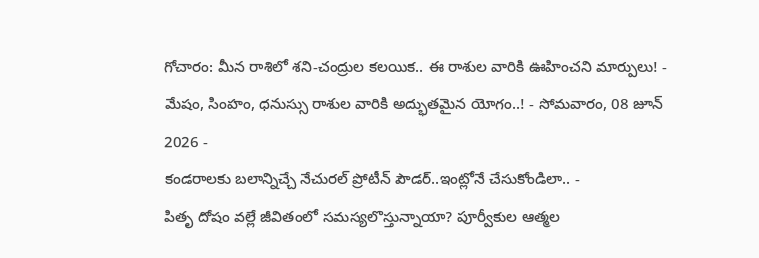గోచారం: మీన రాశిలో శని-చంద్రుల కలయిక.. ఈ రాశుల వారికి ఊహించని మార్పులు! -
మేషం, సింహం, ధనుస్సు రాశుల వారికి అద్భుతమైన యోగం..! - సోమవారం, 08 జూన్ 2026 -
కండరాలకు బలాన్నిచ్చే నేచురల్ ప్రోటీన్ పౌడర్..ఇంట్లోనే చేసుకోండిలా.. -
పితృ దోషం వల్లే జీవితంలో సమస్యలొస్తున్నాయా? పూర్వీకుల ఆత్మల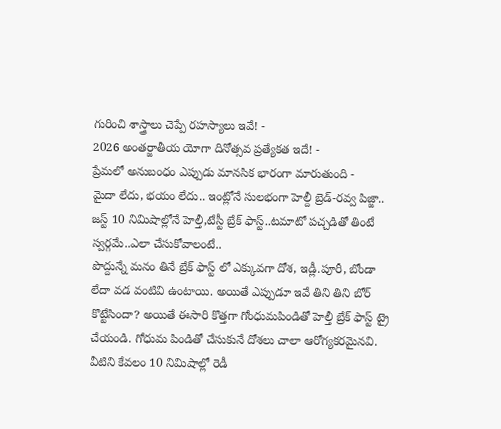గురించి శాస్త్రాలు చెప్పే రహస్యాలు ఇవే! -
2026 అంతర్జాతీయ యోగా దినోత్సవ ప్రత్యేకత ఇదే! -
ప్రేమలో అనుబంధం ఎప్పుడు మానసిక భారంగా మారుతుంది -
మైదా లేదు, భయం లేదు.. ఇంట్లోనే సులభంగా హెల్దీ బ్రెడ్-రవ్వ పిజ్జా..
జస్ట్ 10 నిమిషాల్లోనే హెల్తీ,టేస్టీ బ్రేక్ ఫాస్ట్..టమాటో పచ్చడితో తింటే స్వర్గమే..ఎలా చేసుకోవాలంటే..
పొద్దున్నే మనం తినే బ్రేక్ ఫాస్ట్ లో ఎక్కువగా దోశ, ఇడ్లీ.పూరీ, బోండా లేదా వడ వంటివి ఉంటాయి. అయితే ఎప్పుడూ ఇవే తిని తిని బోర్ కొట్టేసిందా? అయితే ఈసారి కొత్తగా గోంధుమపిండితో హెల్తీ బ్రేక్ ఫాస్ట్ ట్రై చేయండి. గోధుమ పిండితో చేసుకునే దోశలు చాలా ఆరోగ్యకరమైనవి. వీటిని కేవలం 10 నిమిషాల్లో రెడీ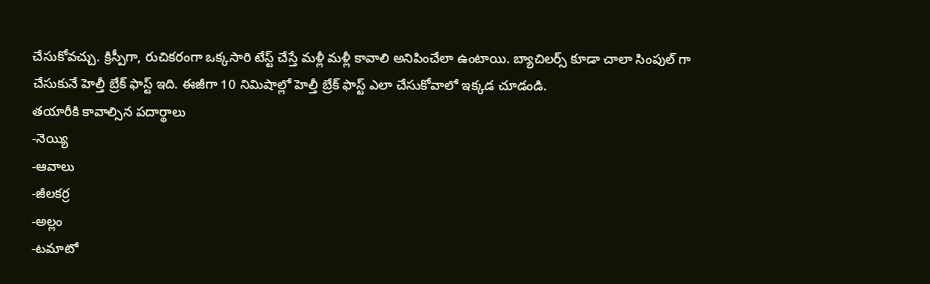చేసుకోవచ్చు. క్రిస్పీగా, రుచికరంగా ఒక్కసారి టేస్ట్ చేస్తే మళ్లీ మళ్లీ కావాలి అనిపించేలా ఉంటాయి. బ్యాచిలర్స్ కూడా చాలా సింపుల్ గా చేసుకునే హెల్తీ బ్రేక్ ఫాస్ట్ ఇది. ఈజీగా 10 నిమిషాల్లో హెల్తీ బ్రేక్ ఫాస్ట్ ఎలా చేసుకోవాలో ఇక్కడ చూడండి.
తయారీకి కావాల్సిన పదార్థాలు
-నెయ్యి
-ఆవాలు
-జీలకర్ర
-అల్లం
-టమాటో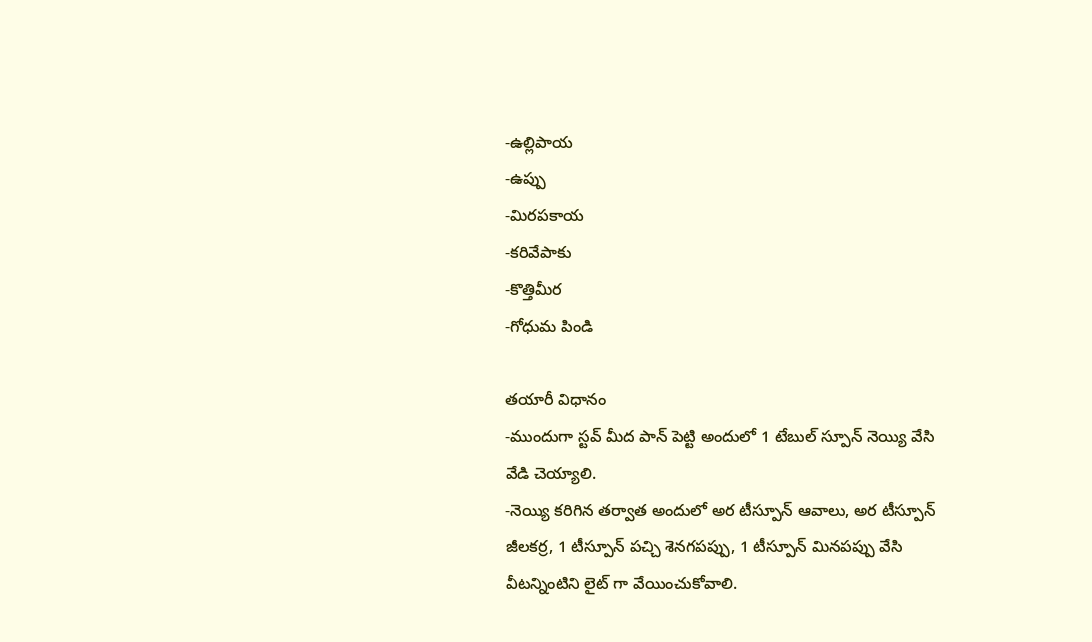-ఉల్లిపాయ
-ఉప్పు
-మిరపకాయ
-కరివేపాకు
-కొత్తిమీర
-గోధుమ పిండి

తయారీ విధానం
-ముందుగా స్టవ్ మీద పాన్ పెట్టి అందులో 1 టేబుల్ స్పూన్ నెయ్యి వేసి వేడి చెయ్యాలి.
-నెయ్యి కరిగిన తర్వాత అందులో అర టీస్పూన్ ఆవాలు, అర టీస్పూన్ జీలకర్ర, 1 టీస్పూన్ పచ్చి శెనగపప్పు, 1 టీస్పూన్ మినపప్పు వేసి వీటన్నింటిని లైట్ గా వేయించుకోవాలి.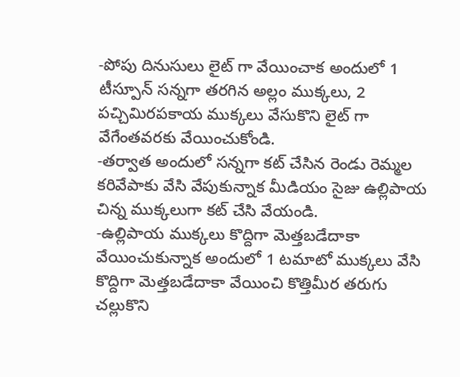-పోపు దినుసులు లైట్ గా వేయించాక అందులో 1 టీస్పూన్ సన్నగా తరగిన అల్లం ముక్కలు, 2 పచ్చిమిరపకాయ ముక్కలు వేసుకొని లైట్ గా వేగేంతవరకు వేయించుకోండి.
-తర్వాత అందులో సన్నగా కట్ చేసిన రెండు రెమ్మల కరివేపాకు వేసి వేపుకున్నాక మీడియం సైజు ఉల్లిపాయ చిన్న ముక్కలుగా కట్ చేసి వేయండి.
-ఉల్లిపాయ ముక్కలు కొద్దిగా మెత్తబడేదాకా వేయించుకున్నాక అందులో 1 టమాటో ముక్కలు వేసి కొద్దిగా మెత్తబడేదాకా వేయించి కొత్తిమీర తరుగు చల్లుకొని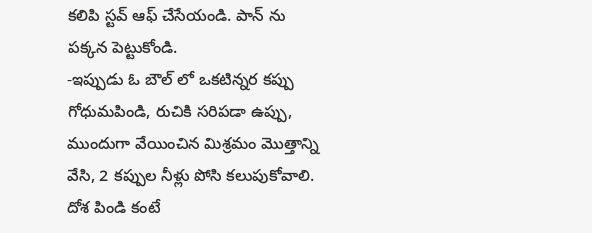కలిపి స్టవ్ ఆఫ్ చేసేయండి. పాన్ ను పక్కన పెట్టుకోండి.
-ఇప్పుడు ఓ బౌల్ లో ఒకటిన్నర కప్పు గోధుమపిండి, రుచికి సరిపడా ఉప్పు, ముందుగా వేయించిన మిశ్రమం మొత్తాన్ని వేసి, 2 కప్పుల నీళ్లు పోసి కలుపుకోవాలి. దోశ పిండి కంటే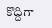కొద్దిగా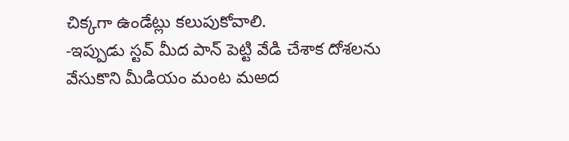చిక్కగా ఉండేట్లు కలుపుకోవాలి.
-ఇప్పుడు స్టవ్ మీద పాన్ పెట్టి వేడి చేశాక దోశలను వేసుకొని మీడియం మంట మఅద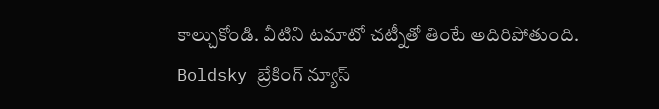కాల్చుకోండి. వీటిని టమాటో చట్నీతో తింటే అదిరిపోతుంది.
Boldsky బ్రేకింగ్ న్యూస్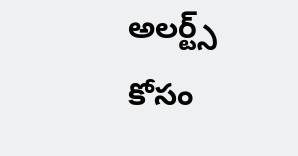అలర్ట్స్ కోసం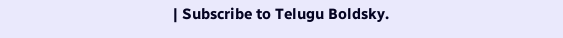| Subscribe to Telugu Boldsky.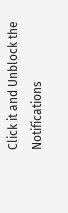Click it and Unblock the Notifications